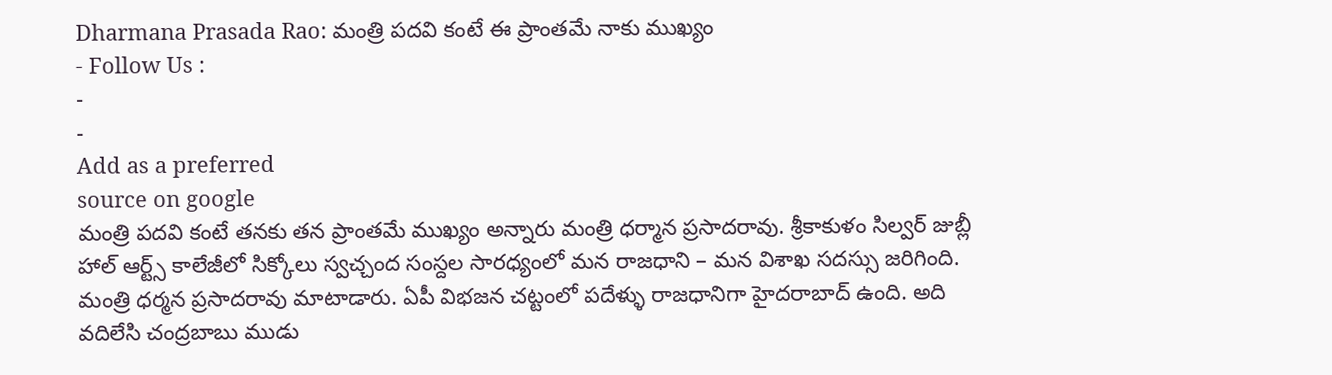Dharmana Prasada Rao: మంత్రి పదవి కంటే ఈ ప్రాంతమే నాకు ముఖ్యం
- Follow Us :
-
-
Add as a preferred
source on google
మంత్రి పదవి కంటే తనకు తన ప్రాంతమే ముఖ్యం అన్నారు మంత్రి ధర్మాన ప్రసాదరావు. శ్రీకాకుళం సిల్వర్ జుబ్లీ హాల్ ఆర్ట్స్ కాలేజీలో సిక్కోలు స్వచ్చంద సంస్దల సారధ్యంలో మన రాజధాని – మన విశాఖ సదస్సు జరిగింది. మంత్రి ధర్మన ప్రసాదరావు మాటాడారు. ఏపీ విభజన చట్టంలో పదేళ్ళు రాజధానిగా హైదరాబాద్ ఉంది. అది వదిలేసి చంద్రబాబు ముడు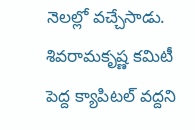నెలల్లో వచ్చేసాడు. శివరామకృష్ణ కమిటీ పెద్ద క్యాపిటల్ వద్దని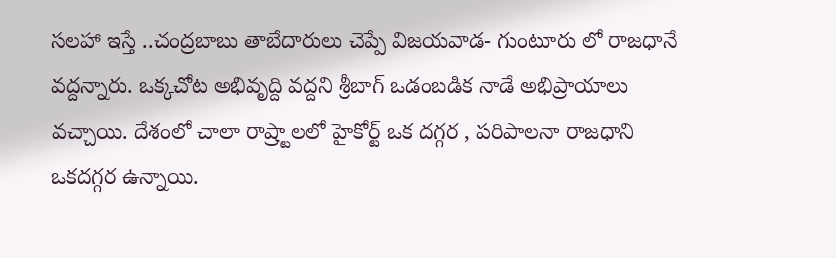సలహా ఇస్తే ..చంద్రబాబు తాబేదారులు చెప్పే విజయవాడ- గుంటూరు లో రాజధానే వద్దన్నారు. ఒక్కచోట అభివృద్ది వద్దని శ్రీబాగ్ ఒడంబడిక నాడే అభిప్రాయాలు వచ్చాయి. దేశంలో చాలా రాష్ర్టాలలో హైకోర్ట్ ఒక దగ్గర , పరిపాలనా రాజధాని ఒకదగ్గర ఉన్నాయి.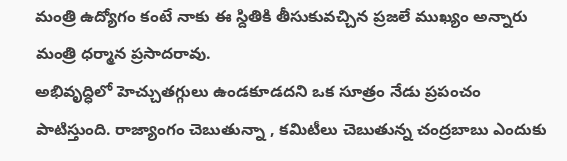మంత్రి ఉద్యోగం కంటే నాకు ఈ స్దితికి తీసుకువచ్చిన ప్రజలే ముఖ్యం అన్నారు మంత్రి ధర్మాన ప్రసాదరావు.
అభివృద్ధిలో హెచ్చుతగ్గులు ఉండకూడదని ఒక సూత్రం నేడు ప్రపంచం పాటిస్తుంది. రాజ్యాంగం చెబుతున్నా , కమిటీలు చెబుతున్న చంద్రబాబు ఎందుకు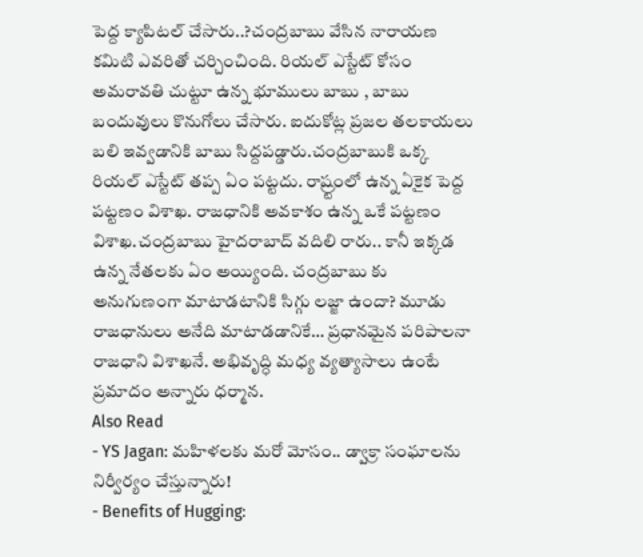పెద్ద క్యాపిటల్ చేసారు..?చంద్రబాబు వేసిన నారాయణ కమిటి ఎవరితో చర్చించింది. రియల్ ఎస్టేట్ కోసం అమరావతి చుట్టూ ఉన్న భూములు బాబు , బాబు బందువులు కొనుగోలు చేసారు. ఐదుకోట్ల ప్రజల తలకాయలు బలి ఇవ్వడానికి బాబు సిద్దపడ్డారు.చంద్రబాబుకి ఒక్క రియల్ ఎస్టేట్ తప్ప ఏం పట్టదు. రాష్ర్టంలో ఉన్న ఏకైక పెద్ద పట్టణం విశాఖ. రాజధానికి అవకాశం ఉన్న ఒకే పట్టణం విశాఖ.చంద్రబాబు హైదరాబాద్ వదిలి రారు.. కానీ ఇక్కడ ఉన్న నేతలకు ఏం అయ్యింది. చంద్రబాబు కు అనుగుణంగా మాటాడటానికి సిగ్గు లజ్జా ఉందా? మూడు రాజధానులు అనేది మాటాడడానికే… ప్రధానమైన పరిపాలనా రాజధాని విశాఖనే. అభివృద్ధి మధ్య వ్యత్యాసాలు ఉంటే ప్రమాదం అన్నారు ధర్మాన.
Also Read
- YS Jagan: మహిళలకు మరో మోసం.. డ్వాక్రా సంఘాలను నిర్వీర్యం చేస్తున్నారు!
- Benefits of Hugging: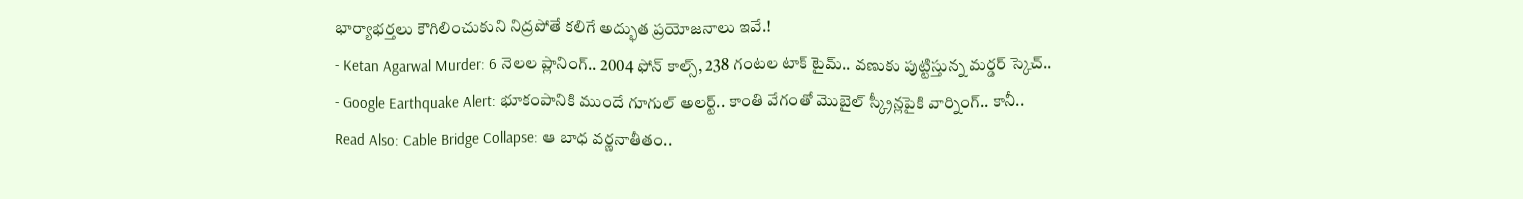భార్యాభర్తలు కౌగిలించుకుని నిద్రపోతే కలిగే అద్భుత ప్రయోజనాలు ఇవే.!
- Ketan Agarwal Murder: 6 నెలల ప్లానింగ్.. 2004 ఫోన్ కాల్స్, 238 గంటల టాక్ టైమ్.. వణుకు పుట్టిస్తున్న మర్డర్ స్కెచ్..
- Google Earthquake Alert: భూకంపానికి ముందే గూగుల్ అలర్ట్.. కాంతి వేగంతో మొబైల్ స్క్రీన్లపైకి వార్నింగ్.. కానీ..
Read Also: Cable Bridge Collapse: ఆ బాధ వర్ణనాతీతం..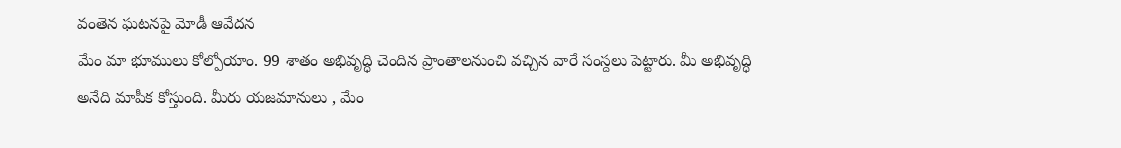వంతెన ఘటనపై మోడీ ఆవేదన
మేం మా భూములు కోల్పోయాం. 99 శాతం అభివృద్ధి చెందిన ప్రాంతాలనుంచి వచ్చిన వారే సంస్దలు పెట్టారు. మీ అభివృద్ధి అనేది మాపీక కోస్తుంది. మీరు యజమానులు , మేం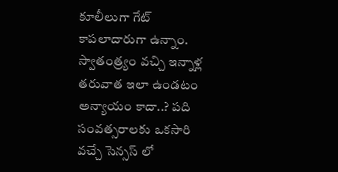కూలీలుగా గేట్ కాపలాదారుగా ఉన్నాం. స్వాతంత్ర్యం వచ్చి ఇన్నాళ్ల తరువాత ఇలా ఉండటం అన్యాయం కాదా..? పది సంవత్సరాలకు ఒకసారి వచ్చే సెన్సస్ లో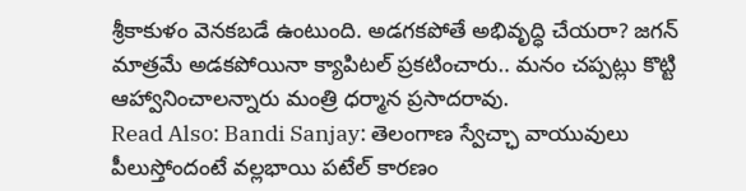శ్రీకాకుళం వెనకబడే ఉంటుంది. అడగకపోతే అభివృద్ధి చేయరా? జగన్ మాత్రమే అడకపోయినా క్యాపిటల్ ప్రకటించారు.. మనం చప్పట్లు కొట్టి ఆహ్వానించాలన్నారు మంత్రి ధర్మాన ప్రసాదరావు.
Read Also: Bandi Sanjay: తెలంగాణ స్వేచ్ఛా వాయువులు పీలుస్తోందంటే వల్లభాయి పటేల్ కారణం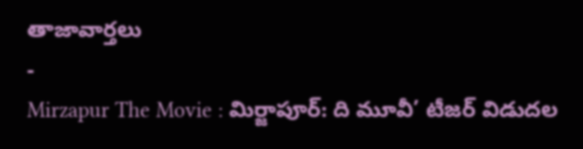తాజావార్తలు
-
Mirzapur The Movie : మిర్జాపూర్: ది మూవీ’ టీజర్ విడుదల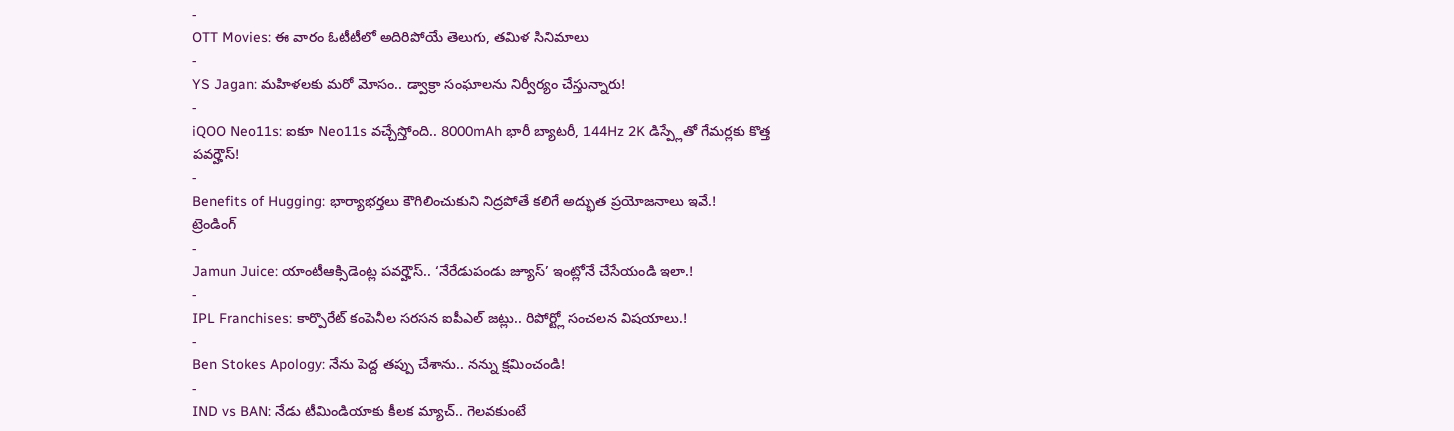-
OTT Movies: ఈ వారం ఓటీటీలో అదిరిపోయే తెలుగు, తమిళ సినిమాలు
-
YS Jagan: మహిళలకు మరో మోసం.. డ్వాక్రా సంఘాలను నిర్వీర్యం చేస్తున్నారు!
-
iQOO Neo11s: ఐకూ Neo11s వచ్చేస్తోంది.. 8000mAh భారీ బ్యాటరీ, 144Hz 2K డిస్ప్లేతో గేమర్లకు కొత్త పవర్హౌస్!
-
Benefits of Hugging: భార్యాభర్తలు కౌగిలించుకుని నిద్రపోతే కలిగే అద్భుత ప్రయోజనాలు ఇవే.!
ట్రెండింగ్
-
Jamun Juice: యాంటీఆక్సిడెంట్ల పవర్హౌస్.. ‘నేరేడుపండు జ్యూస్’ ఇంట్లోనే చేసేయండి ఇలా.!
-
IPL Franchises: కార్పొరేట్ కంపెనీల సరసన ఐపీఎల్ జట్లు.. రిపోర్ట్లో సంచలన విషయాలు.!
-
Ben Stokes Apology: నేను పెద్ద తప్పు చేశాను.. నన్ను క్షమించండి!
-
IND vs BAN: నేడు టీమిండియాకు కీలక మ్యాచ్.. గెలవకుంటే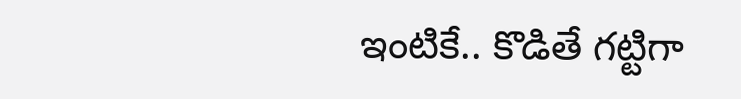ఇంటికే.. కొడితే గట్టిగా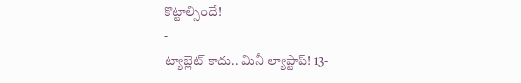కొట్టాల్సిందే!
-
ట్యాబ్లెట్ కాదు.. మినీ ల్యాప్టాప్! 13-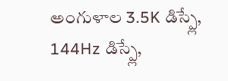అంగుళాల 3.5K డిస్ప్లే, 144Hz డిస్ప్లే,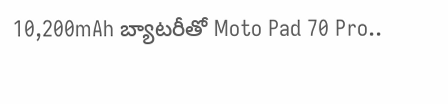10,200mAh బ్యాటరీతో Moto Pad 70 Pro..